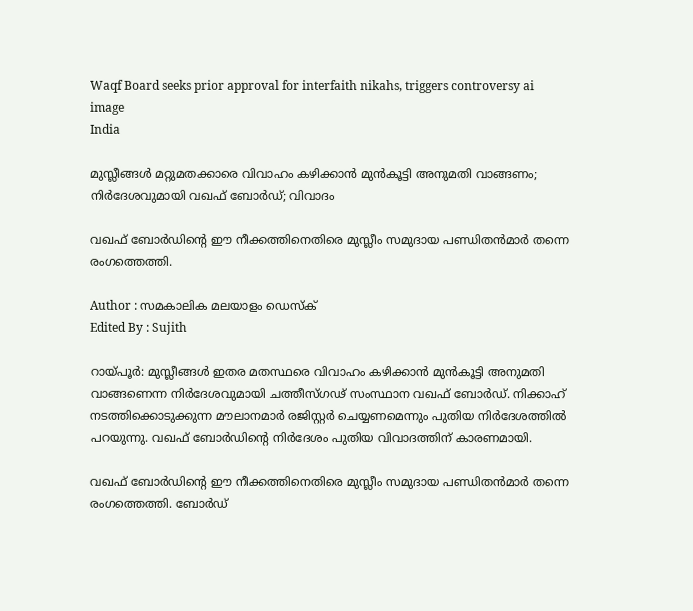Waqf Board seeks prior approval for interfaith nikahs, triggers controversy ai image
India

മുസ്ലീങ്ങള്‍ മറ്റുമതക്കാരെ വിവാഹം കഴിക്കാന്‍ മുന്‍കൂട്ടി അനുമതി വാങ്ങണം; നിര്‍ദേശവുമായി വഖഫ് ബോര്‍ഡ്; വിവാദം

വഖഫ് ബോര്‍ഡിന്റെ ഈ നീക്കത്തിനെതിരെ മുസ്ലീം സമുദായ പണ്ഡിതന്‍മാര്‍ തന്നെ രംഗത്തെത്തി.

Author : സമകാലിക മലയാളം ഡെസ്ക്
Edited By : Sujith

റായ്പൂര്‍: മുസ്ലീങ്ങള്‍ ഇതര മതസ്ഥരെ വിവാഹം കഴിക്കാന്‍ മുന്‍കൂട്ടി അനുമതി വാങ്ങണെന്ന നിര്‍ദേശവുമായി ചത്തീസ്ഗഢ് സംസ്ഥാന വഖഫ് ബോര്‍ഡ്. നിക്കാഹ് നടത്തിക്കൊടുക്കുന്ന മൗലാനമാര്‍ രജിസ്റ്റര്‍ ചെയ്യണമെന്നും പുതിയ നിര്‍ദേശത്തില്‍ പറയുന്നു. വഖഫ് ബോര്‍ഡിന്റെ നിര്‍ദേശം പുതിയ വിവാദത്തിന് കാരണമായി.

വഖഫ് ബോര്‍ഡിന്റെ ഈ നീക്കത്തിനെതിരെ മുസ്ലീം സമുദായ പണ്ഡിതന്‍മാര്‍ തന്നെ രംഗത്തെത്തി. ബോര്‍ഡ്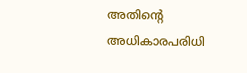അതിന്റെ അധികാരപരിധി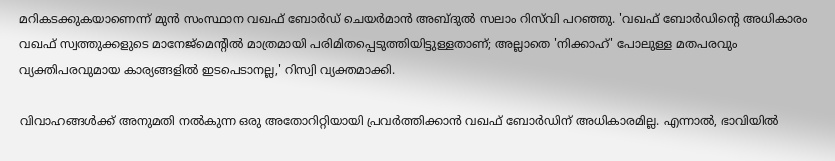മറികടക്കുകയാണെന്ന് മുന്‍ സംസ്ഥാന വഖഫ് ബോര്‍ഡ് ചെയര്‍മാന്‍ അബ്ദുല്‍ സലാം റിസ്‌വി പറഞ്ഞു. 'വഖഫ് ബോര്‍ഡിന്റെ അധികാരം വഖഫ് സ്വത്തുക്കളുടെ മാനേജ്മെന്റില്‍ മാത്രമായി പരിമിതപ്പെടുത്തിയിട്ടുള്ളതാണ്; അല്ലാതെ 'നിക്കാഹ്' പോലുള്ള മതപരവും വ്യക്തിപരവുമായ കാര്യങ്ങളില്‍ ഇടപെടാനല്ല,' റിസ്വി വ്യക്തമാക്കി.

വിവാഹങ്ങള്‍ക്ക് അനുമതി നല്‍കുന്ന ഒരു അതോറിറ്റിയായി പ്രവര്‍ത്തിക്കാന്‍ വഖഫ് ബോര്‍ഡിന് അധികാരമില്ല. എന്നാല്‍, ഭാവിയില്‍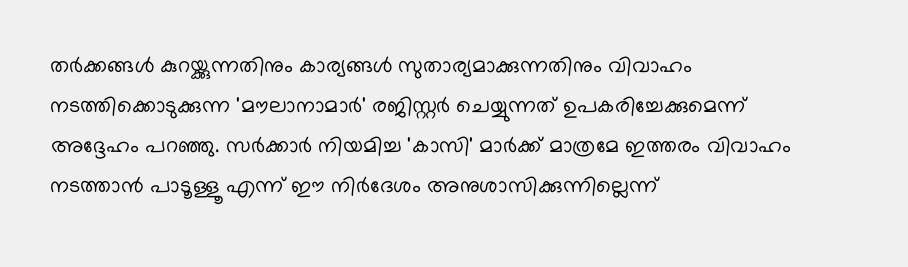തര്‍ക്കങ്ങള്‍ കുറയ്ക്കുന്നതിനും കാര്യങ്ങള്‍ സുതാര്യമാക്കുന്നതിനും വിവാഹം നടത്തിക്കൊടുക്കുന്ന 'മൗലാനാമാര്‍' രജിസ്റ്റര്‍ ചെയ്യുന്നത് ഉപകരിച്ചേക്കുമെന്ന് അദ്ദേഹം പറഞ്ഞു. സര്‍ക്കാര്‍ നിയമിച്ച 'കാസി' മാര്‍ക്ക് മാത്രമേ ഇത്തരം വിവാഹം നടത്താന്‍ പാടൂള്ളൂ എന്ന് ഈ നിര്‍ദേശം അനുശാസിക്കുന്നില്ലെന്ന്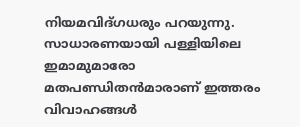നിയമവിദ്ഗധരും പറയുന്നു. സാധാരണയായി പള്ളിയിലെ ഇമാമുമാരോ മതപണ്ഡിതന്‍മാരാണ് ഇത്തരം വിവാഹങ്ങള്‍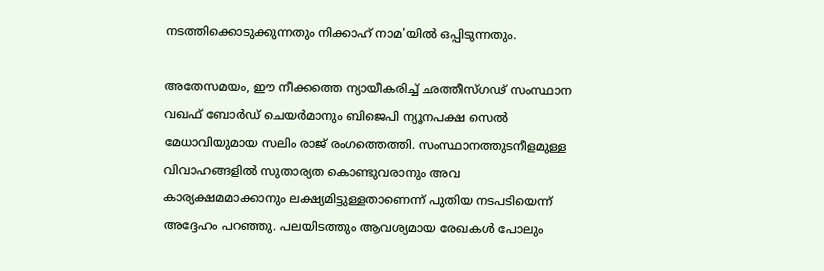നടത്തിക്കൊടുക്കുന്നതും നിക്കാഹ് നാമ'യില്‍ ഒപ്പിടുന്നതും.

അതേസമയം, ഈ നീക്കത്തെ ന്യായീകരിച്ച് ഛത്തീസ്ഗഢ് സംസ്ഥാന വഖഫ് ബോര്‍ഡ് ചെയര്‍മാനും ബിജെപി ന്യൂനപക്ഷ സെല്‍ മേധാവിയുമായ സലിം രാജ് രംഗത്തെത്തി. സംസ്ഥാനത്തുടനീളമുള്ള വിവാഹങ്ങളില്‍ സുതാര്യത കൊണ്ടുവരാനും അവ കാര്യക്ഷമമാക്കാനും ലക്ഷ്യമിട്ടുള്ളതാണെന്ന് പുതിയ നടപടിയെന്ന് അദ്ദേഹം പറഞ്ഞു. പലയിടത്തും ആവശ്യമായ രേഖകള്‍ പോലും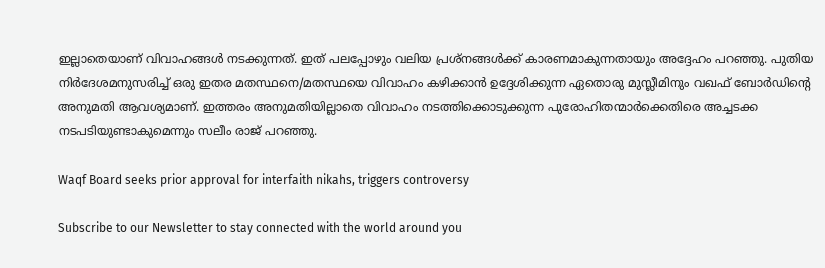ഇല്ലാതെയാണ് വിവാഹങ്ങള്‍ നടക്കുന്നത്. ഇത് പലപ്പോഴും വലിയ പ്രശ്‌നങ്ങള്‍ക്ക് കാരണമാകുന്നതായും അദ്ദേഹം പറഞ്ഞു. പുതിയ നിര്‍ദേശമനുസരിച്ച് ഒരു ഇതര മതസ്ഥനെ/മതസ്ഥയെ വിവാഹം കഴിക്കാന്‍ ഉദ്ദേശിക്കുന്ന ഏതൊരു മുസ്ലീമിനും വഖഫ് ബോര്‍ഡിന്റെ അനുമതി ആവശ്യമാണ്. ഇത്തരം അനുമതിയില്ലാതെ വിവാഹം നടത്തിക്കൊടുക്കുന്ന പുരോഹിതന്മാര്‍ക്കെതിരെ അച്ചടക്ക നടപടിയുണ്ടാകുമെന്നും സലീം രാജ് പറഞ്ഞു.

Waqf Board seeks prior approval for interfaith nikahs, triggers controversy

Subscribe to our Newsletter to stay connected with the world around you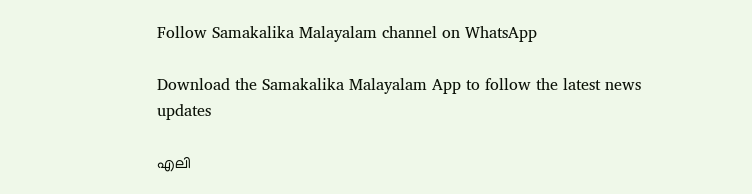Follow Samakalika Malayalam channel on WhatsApp

Download the Samakalika Malayalam App to follow the latest news updates

എലി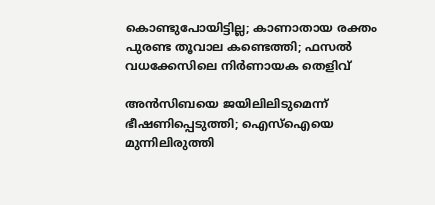കൊണ്ടുപോയിട്ടില്ല; കാണാതായ രക്തം പുരണ്ട തൂവാല കണ്ടെത്തി; ഫസല്‍ വധക്കേസിലെ നിര്‍ണായക തെളിവ്

അന്‍സിബയെ ജയിലിലിടുമെന്ന് ഭീഷണിപ്പെടുത്തി; ഐസ്‌ഐയെ മുന്നിലിരുത്തി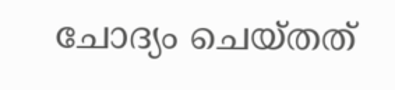ചോദ്യം ചെയ്തത്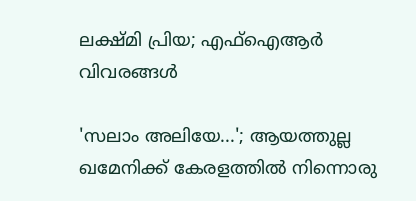ലക്ഷ്മി പ്രിയ; എഫ്‌ഐആര്‍ വിവരങ്ങള്‍

'സലാം അലിയേ...'; ആയത്തുല്ല ഖമേനിക്ക് കേരളത്തില്‍ നിന്നൊരു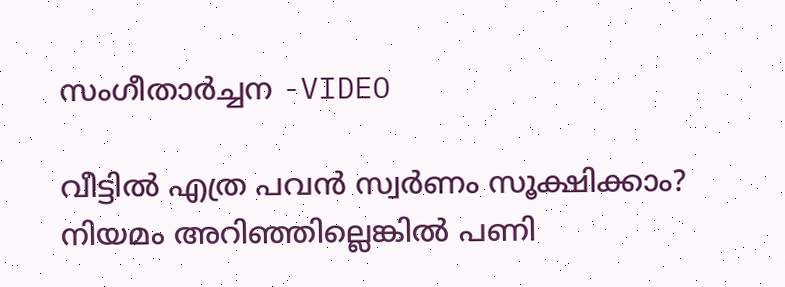സംഗീതാര്‍ച്ചന -VIDEO

വീട്ടില്‍ എത്ര പവന്‍ സ്വര്‍ണം സൂക്ഷിക്കാം? നിയമം അറിഞ്ഞില്ലെങ്കില്‍ പണി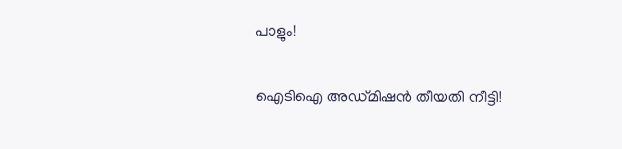പാളും!

ഐടിഐ അഡ്മിഷൻ തീയതി നീട്ടി!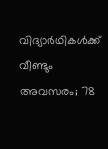വിദ്യാർഥികൾക്ക് വീണ്ടും അവസരം; 78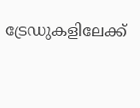ട്രേഡുകളിലേക്ക്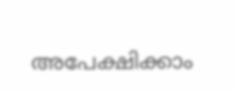അപേക്ഷിക്കാം